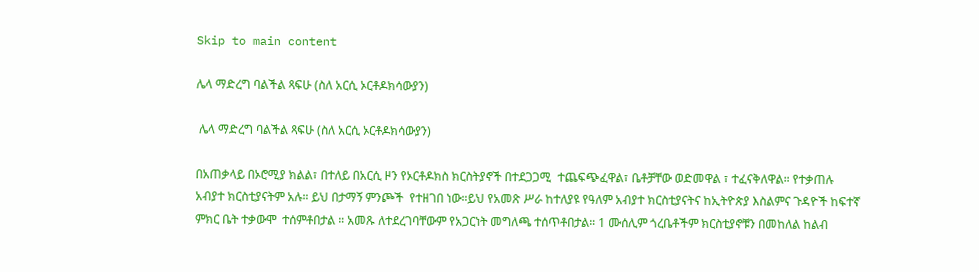Skip to main content

ሌላ ማድረግ ባልችል ጻፍሁ (ስለ አርሲ ኦርቶዶክሳውያን)

 ሌላ ማድረግ ባልችል ጻፍሁ (ስለ አርሲ ኦርቶዶክሳውያን)

በአጠቃላይ በኦሮሚያ ክልል፣ በተለይ በአርሲ ዞን የኦርቶዶክስ ክርስትያኖች በተደጋጋሚ  ተጨፍጭፈዋል፣ ቤቶቻቸው ወድመዋል ፣ ተፈናቅለዋል። የተቃጠሉ አብያተ ክርስቲያናትም አሉ። ይህ በታማኝ ምንጮች  የተዘገበ ነው።ይህ የአመጽ ሥራ ከተለያዩ የዓለም አብያተ ክርስቲያናትና ከኢትዮጵያ እስልምና ጉዳዮች ከፍተኛ ምክር ቤት ተቃውሞ  ተሰምቶበታል ። አመጹ ለተደረገባቸውም የአጋርነት መግለጫ ተሰጥቶበታል። 1 ሙሰሊም ጎረቤቶችም ክርስቲያኖቹን በመከለል ከልብ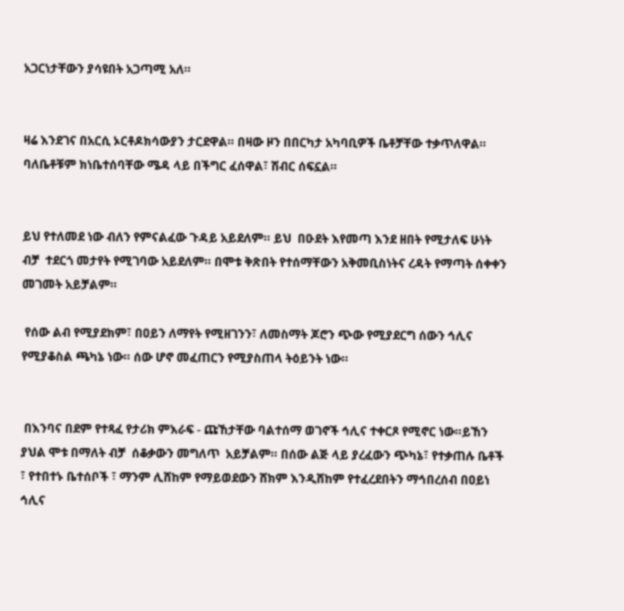አጋርነታቸውን ያሳዩበት አጋጣሚ አለ።


ዛሬ እንደገና በአርሲ ኦርቶዶክሳውያን ታርደዋል። በዛው ዞን በበርካታ አካባቢዎች ቤቶቻቸው ተቃጥለዋል። ባለቤቶቹም ክነቤተሰባቸው ሜዳ ላይ በችግር ፈሰዋል፣ ሽብር ሰፍኗል።


ይህ የተለመደ ነው ብለን የምናልፈው ጉዳይ አይደለም። ይህ  በዑደት እየመጣ እንደ ዘበት የሚታለፍ ሁነት ብቻ  ተደርጎ መታየት የሚገባው አይደለም። በሞቱ ቅጽበት የተሰማቸውን አቅመቢስነትና ረዳት የማጣት ሰቀቀን መገመት አይቻልም።

 የሰው ልብ የሚያደክም፣ በዐይን ለማየት የሚዘገንን፣ ለመስማት ጆሮን ጭው የሚያደርግ ሰውን ኅሊና የሚያቆስል ጫካኔ ነው። ሰው ሆኖ መፈጠርን የሚያስጠላ ትዕይንት ነው።


 በእንባና በደም የተጻፈ የታሪክ ምእራፍ - ጩኸታቸው ባልተሰማ ወገኖች ኅሊና ተቀርጾ የሚኖር ነው።ይኸን ያህል ሞቱ በማለት ብቻ  ሰቆቃውን መግለጥ  አይቻልም። በሰው ልጅ ላይ ያረፈውን ጭካኔ፣ የተቃጠሉ ቤቶች ፣ የተበተኑ ቤተሰቦች ፣ ማንም ሊሸከም የማይወደውን ሸክም እንዲሸከም የተፈረደበትን ማኅበረሰብ በዐይነ ኅሊና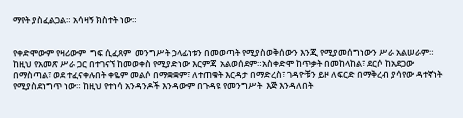ማየት ያስፈልጋል። አሳዛኝ ክስተት ነው።


የቀድሞውም የዛሪውም  ግፍ ሲፈጸም  መንግሥት ኃላፊነቱን በመወጣት የሚያስወቅሰውን እንጂ የሚያመሰግነውን ሥራ አልሠራም። ከዚህ የአመጽ ሥራ ጋር በተገናኘ ከመወቀስ የሚያድነው እርምጃ  አልወሰደም።አስቀድሞ ከጥቃት በመከላከል፣ ደርሶ ከአደጋው በማስጣል፣ ወደ ተፈናቀሉበት ቀዬም መልሶ በማቋቋም፣ ለተጠቁት እርዳታ በማድረስ፣ ገዳዮቹን ይዞ ለፍርድ በማቅረብ ያሳየው ዳተኛነት የሚያስደነግጥ ነው። ከዚህ የተነሳ አንዳንዶች እንዳውም በጉዳዩ የመንግሥት  እጅ እንዳለበት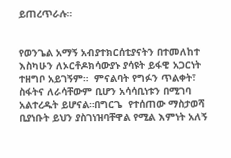ይጠረጥራሉ።


የወንጌል አማኝ አብያተክርሰቲያናትን በተመለከተ እስካሁን ለኦርቶዶክሳውያኑ ያሳዩት ይፋዊ አጋርነት ተዘግቦ አይገኝም።  ምናልባት የግፉን ጥልቀት፣ ስፋትና ለራሳቸውም ቢሆን አሳሳቢነቱን በሚገባ አልተረዱት ይሆናል።በግርጌ  የተሰጠው ማስታወሻ ቢያነቡት ይህን ያስገነዝባቸዋል የሚል እምነት አለኝ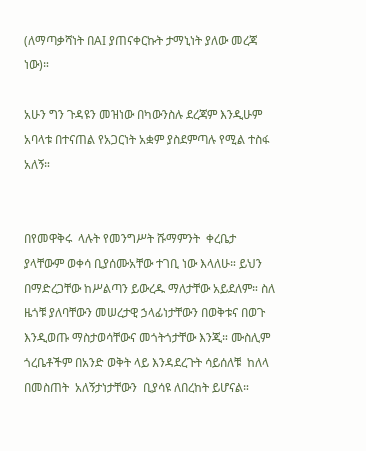(ለማጣቃሻነት በAI ያጠናቀርኩት ታማኒነት ያለው መረጃ ነው)።

አሁን ግን ጉዳዩን መዝነው በካውንስሉ ደረጃም እንዲሁም አባላቱ በተናጠል የአጋርነት አቋም ያስደምጣሉ የሚል ተስፋ አለኝ።


በየመዋቅሩ  ላሉት የመንግሥት ሹማምንት  ቀረቤታ ያላቸውም ወቀሳ ቢያሰሙአቸው ተገቢ ነው እላለሁ። ይህን በማድረጋቸው ከሥልጣን ይውረዱ ማለታቸው አይደለም። ስለ ዜጎቹ ያለባቸውን መሠረታዊ ኃላፊነታቸውን በወቅቱና በወጉ እንዲወጡ ማስታወሳቸውና መጎትጎታቸው እንጂ። ሙስሊም ጎረቤቶችም በአንድ ወቅት ላይ እንዳደረጉት ሳይሰለቹ  ከለላ በመስጠት  አለኝታነታቸውን  ቢያሳዩ ለበረከት ይሆናል።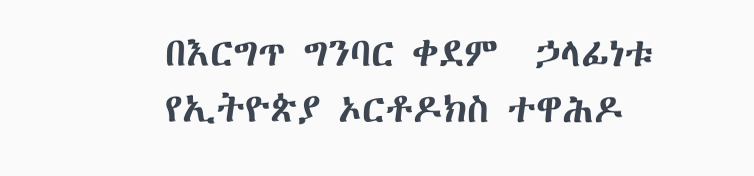በእርግጥ ግንባር ቀደም  ኃላፊነቱ የኢትዮጵያ ኦርቶዶክስ ተዋሕዶ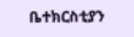ቤተክርስቲያን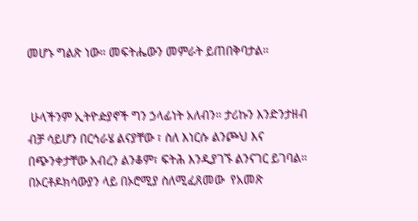መሆኑ ግልጽ ነው። መፍትሔውን መምራት ይጠበቅባታል።


 ሁላችንም ኢትዮዽያኖች ግን ኃላፊነት አለብን። ታሪኩን እንድንታዘብ  ብቻ ሳይሆን በርኅራሄ ልናያቸው ፣ ስለ እነርሱ ልንጮህ እና በጭንቀታቸው አብረን ልንቆም፣ ፍትሕ እንዲያገኙ ልንናገር ይገባል። በኦርቶዶክሳውያን ላይ በኦሮሚያ ስለሚፈጸመው  የአመጽ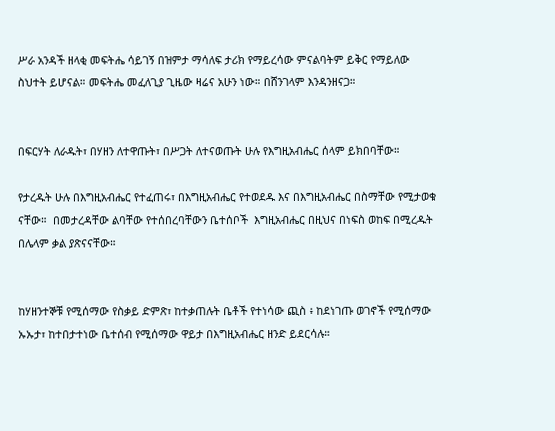ሥራ አንዳች ዘላቂ መፍትሔ ሳይገኝ በዝምታ ማሳለፍ ታሪክ የማይረሳው ምናልባትም ይቅር የማይለው ስህተት ይሆናል። መፍትሔ መፈለጊያ ጊዜው ዛሬና አሁን ነው። በሸንገላም እንዳንዘናጋ።


በፍርሃት ለራዱት፣ በሃዘን ለተዋጡት፣ በሥጋት ለተናወጡት ሁሉ የእግዚአብሔር ሰላም ይክበባቸው።

የታረዱት ሁሉ በእግዚአብሔር የተፈጠሩ፣ በእግዚአብሔር የተወደዱ እና በእግዚአብሔር በስማቸው የሚታወቁ ናቸው።  በመታረዳቸው ልባቸው የተሰበረባቸውን ቤተሰቦች  እግዚአብሔር በዚህና በነፍስ ወከፍ በሚረዱት በሌላም ቃል ያጽናናቸው።


ከሃዘንተኞቹ የሚሰማው የስቃይ ድምጽ፣ ከተቃጠሉት ቤቶች የተነሳው ጪስ ፥ ከደነገጡ ወገኖች የሚሰማው ኡኡታ፣ ከተበታተነው ቤተሰብ የሚሰማው ዋይታ በእግዚአብሔር ዘንድ ይደርሳሉ።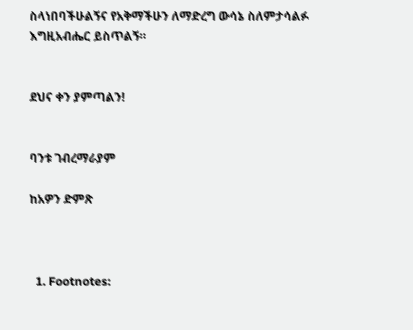ስላነበባችሁልኝና የአቅማችሁን ለማድረግ ውሳኔ ስለምታሳልፉ  እግዚአብሔር ይስጥልኝ።


ደህና ቀን ያምጣልን!


ባንቱ ገብረማራያም

ከአዎን ድምጽ



  1. Footnotes: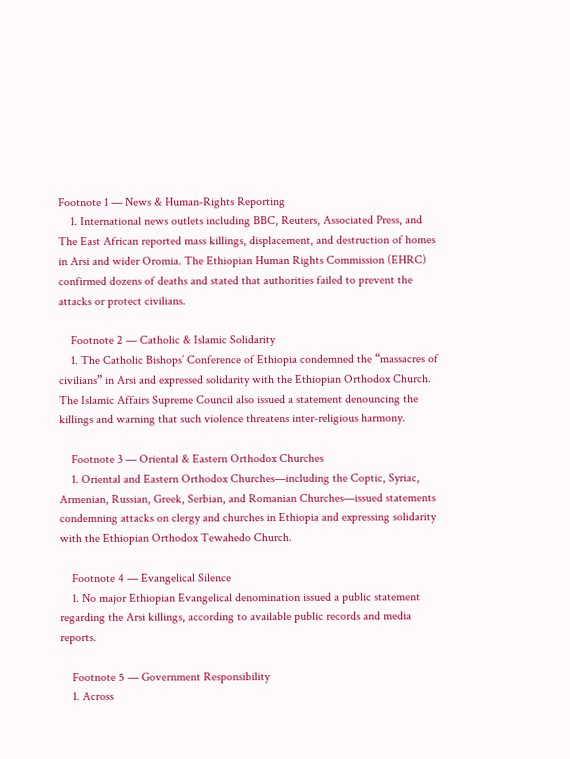Footnote 1 — News & Human‑Rights Reporting
    1. International news outlets including BBC, Reuters, Associated Press, and The East African reported mass killings, displacement, and destruction of homes in Arsi and wider Oromia. The Ethiopian Human Rights Commission (EHRC) confirmed dozens of deaths and stated that authorities failed to prevent the attacks or protect civilians.

    Footnote 2 — Catholic & Islamic Solidarity
    1. The Catholic Bishops’ Conference of Ethiopia condemned the “massacres of civilians” in Arsi and expressed solidarity with the Ethiopian Orthodox Church. The Islamic Affairs Supreme Council also issued a statement denouncing the killings and warning that such violence threatens inter‑religious harmony.

    Footnote 3 — Oriental & Eastern Orthodox Churches
    1. Oriental and Eastern Orthodox Churches—including the Coptic, Syriac, Armenian, Russian, Greek, Serbian, and Romanian Churches—issued statements condemning attacks on clergy and churches in Ethiopia and expressing solidarity with the Ethiopian Orthodox Tewahedo Church.

    Footnote 4 — Evangelical Silence
    1. No major Ethiopian Evangelical denomination issued a public statement regarding the Arsi killings, according to available public records and media reports.

    Footnote 5 — Government Responsibility
    1. Across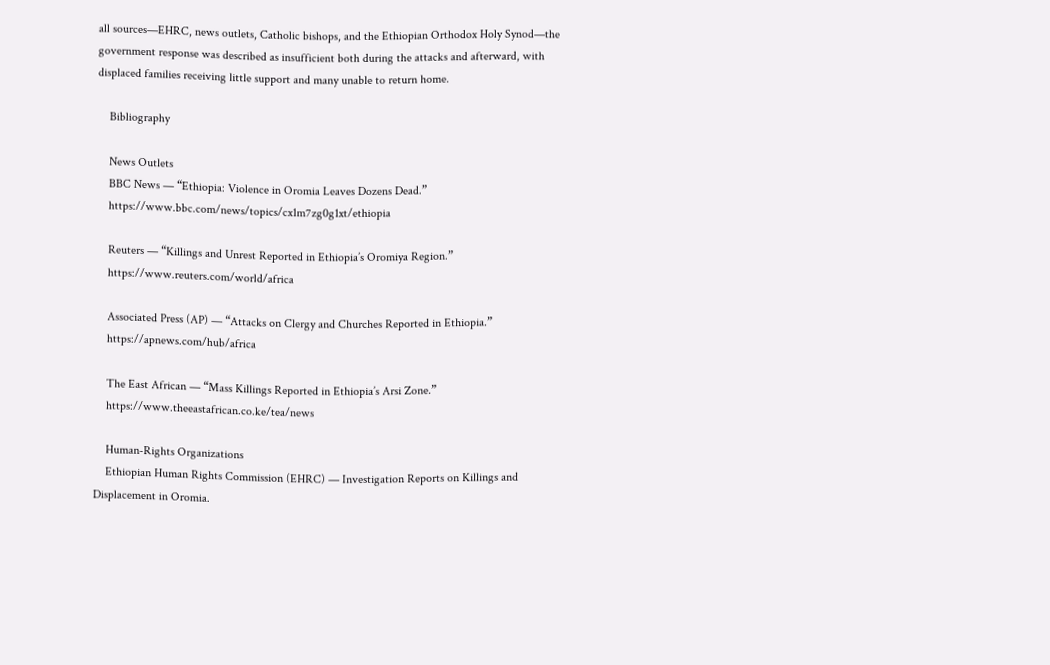all sources—EHRC, news outlets, Catholic bishops, and the Ethiopian Orthodox Holy Synod—the government response was described as insufficient both during the attacks and afterward, with displaced families receiving little support and many unable to return home.

    Bibliography

    News Outlets
    BBC News — “Ethiopia: Violence in Oromia Leaves Dozens Dead.”
    https://www.bbc.com/news/topics/cx1m7zg0g1xt/ethiopia

    Reuters — “Killings and Unrest Reported in Ethiopia’s Oromiya Region.”
    https://www.reuters.com/world/africa

    Associated Press (AP) — “Attacks on Clergy and Churches Reported in Ethiopia.”
    https://apnews.com/hub/africa

    The East African — “Mass Killings Reported in Ethiopia’s Arsi Zone.”
    https://www.theeastafrican.co.ke/tea/news

    Human‑Rights Organizations
    Ethiopian Human Rights Commission (EHRC) — Investigation Reports on Killings and Displacement in Oromia.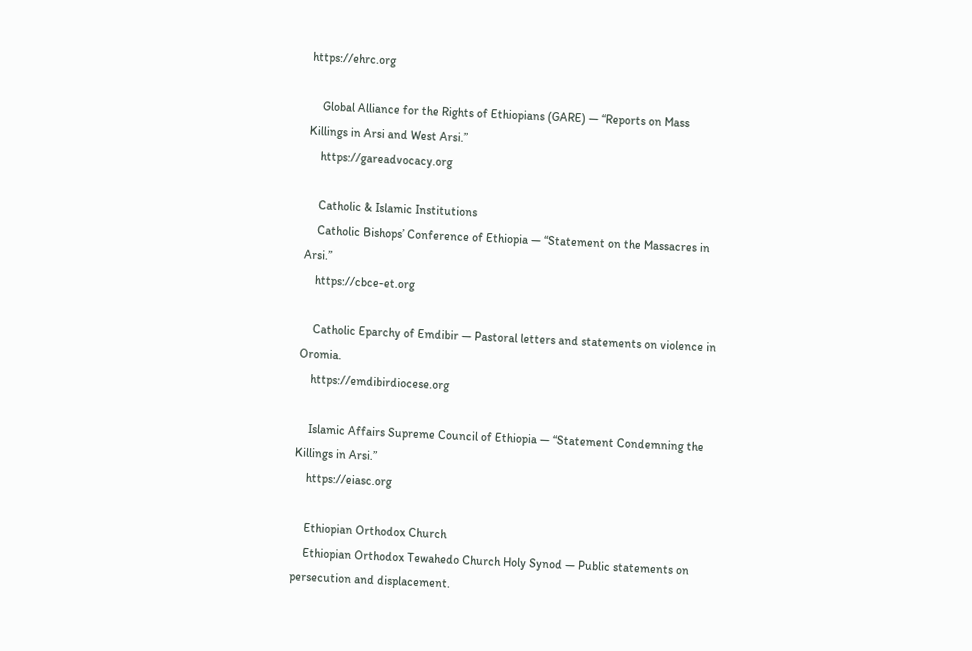https://ehrc.org

    Global Alliance for the Rights of Ethiopians (GARE) — “Reports on Mass Killings in Arsi and West Arsi.”
    https://gareadvocacy.org

    Catholic & Islamic Institutions
    Catholic Bishops’ Conference of Ethiopia — “Statement on the Massacres in Arsi.”
    https://cbce-et.org

    Catholic Eparchy of Emdibir — Pastoral letters and statements on violence in Oromia.
    https://emdibirdiocese.org

    Islamic Affairs Supreme Council of Ethiopia — “Statement Condemning the Killings in Arsi.”
    https://eiasc.org

    Ethiopian Orthodox Church
    Ethiopian Orthodox Tewahedo Church Holy Synod — Public statements on persecution and displacement.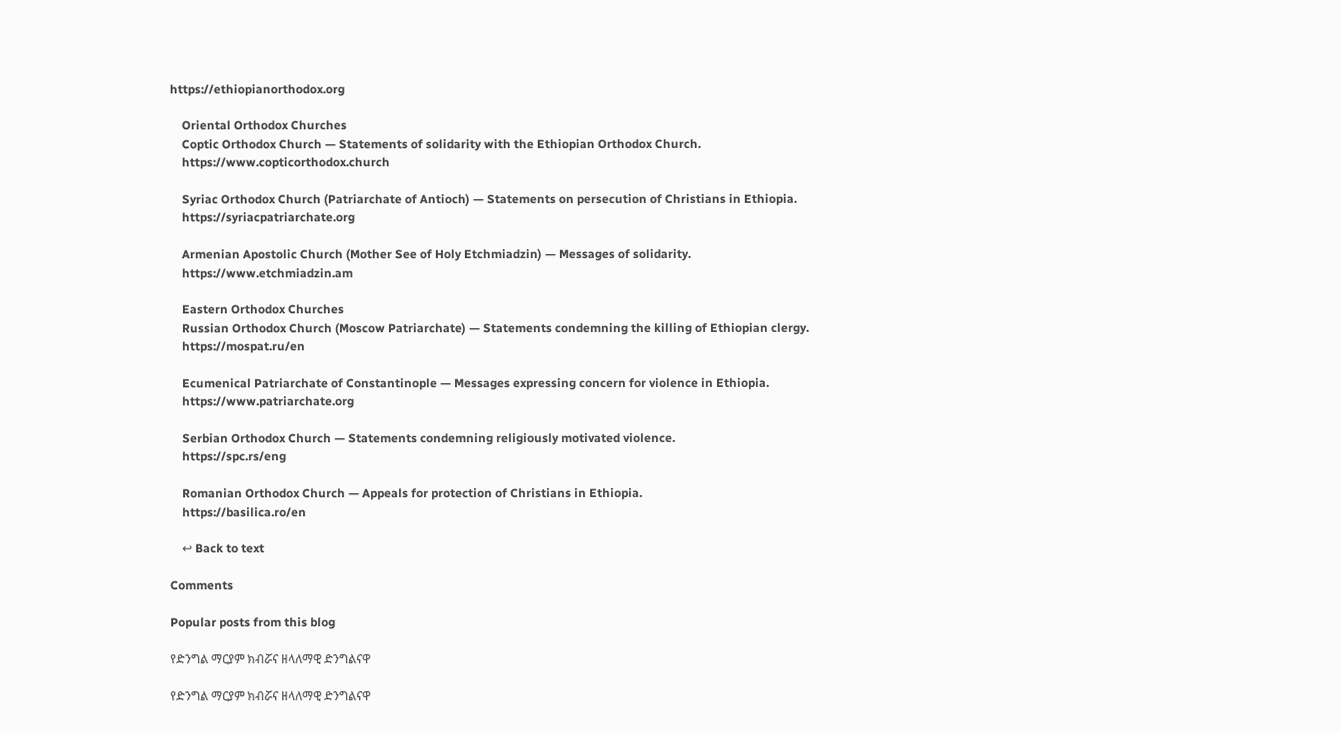https://ethiopianorthodox.org

    Oriental Orthodox Churches
    Coptic Orthodox Church — Statements of solidarity with the Ethiopian Orthodox Church.
    https://www.copticorthodox.church

    Syriac Orthodox Church (Patriarchate of Antioch) — Statements on persecution of Christians in Ethiopia.
    https://syriacpatriarchate.org

    Armenian Apostolic Church (Mother See of Holy Etchmiadzin) — Messages of solidarity.
    https://www.etchmiadzin.am

    Eastern Orthodox Churches
    Russian Orthodox Church (Moscow Patriarchate) — Statements condemning the killing of Ethiopian clergy.
    https://mospat.ru/en

    Ecumenical Patriarchate of Constantinople — Messages expressing concern for violence in Ethiopia.
    https://www.patriarchate.org

    Serbian Orthodox Church — Statements condemning religiously motivated violence.
    https://spc.rs/eng

    Romanian Orthodox Church — Appeals for protection of Christians in Ethiopia.
    https://basilica.ro/en

    ↩ Back to text

Comments

Popular posts from this blog

የድንግል ማርያም ክብሯና ዘላለማዊ ድንግልናዋ

የድንግል ማርያም ክብሯና ዘላለማዊ ድንግልናዋ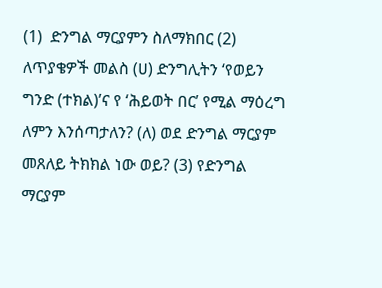(1)  ድንግል ማርያምን ስለማክበር (2) ለጥያቄዎች መልስ (ሀ) ድንግሊትን ‘የወይን ግንድ (ተክል)’ና የ ‘ሕይወት በር’ የሚል ማዕረግ  ለምን እንሰጣታለን? (ለ) ወደ ድንግል ማርያም መጸለይ ትክክል ነው ወይ? (3) የድንግል ማርያም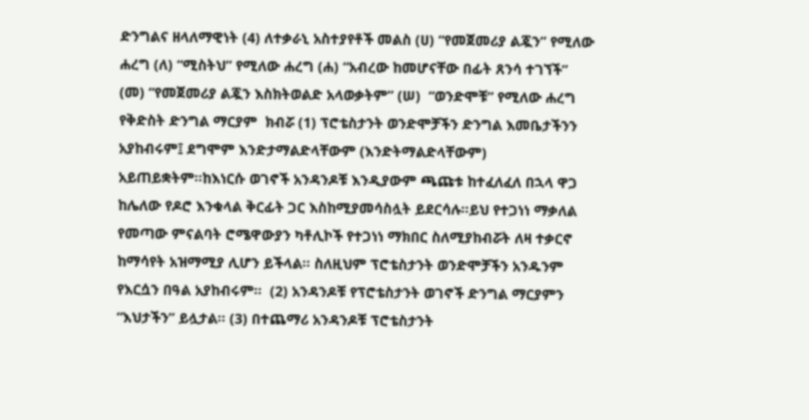ድንግልና ዘላለማዊነት (4) ለተቃራኒ አስተያየቶች መልስ (ሀ) “የመጀመሪያ ልጇን” የሚለው ሐረግ (ለ) “ሚስትህ” የሚለው ሐረግ (ሐ) “አብረው ከመሆናቸው በፊት ጸንሳ ተገኘች” (መ) “የመጀመሪያ ልጇን እስክትወልድ አላወቃትም” (ሠ)  “ወንድሞቹ” የሚለው ሐረግ   የቅድስት ድንግል ማርያም  ክብሯ (1) ፕሮቴስታንት ወንድሞቻችን ድንግል እመቤታችንን አያከብሩም፤ ደግሞም እንድታማልድላቸውም (እንድትማልድላቸውም)  አይጠይቋትም።ከእነርሱ ወገኖች አንዳንዶቹ እንዲያውም ጫጩቱ ከተፈለፈለ በኋላ ዋጋ ከሌለው የዶሮ እንቁላል ቅርፊት ጋር እስከሚያመሳስሏት ይደርሳሉ።ይህ የተጋነነ ማቃለል የመጣው ምናልባት ሮሜዋውያን ካቶሊኮች የተጋነነ ማክበር ስለሚያከብሯት ለዛ ተቃርኖ ከማሳየት አዝማሚያ ሊሆን ይችላል። ስለዚህም ፕሮቴስታንት ወንድሞቻችን አንዱንም የእርሷን በዓል አያከብሩም።  (2) አንዳንዶቹ የፕሮቴስታንት ወገኖች ድንግል ማርያምን “እህታችን” ይሏታል። (3) በተጨማሪ አንዳንዶቹ ፕሮቴስታንት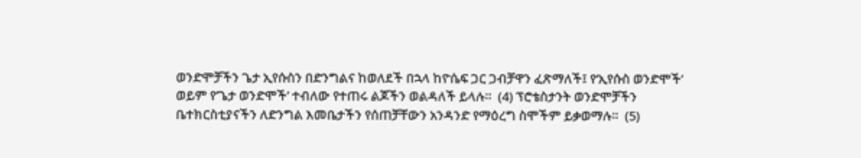ወንድሞቻችን ጌታ ኢየሱስን በድንግልና ከወለደች በኋላ ከዮሴፍ ጋር ጋብቻዋን ፈጽማለች፤ የ‘ኢየሱስ ወንድሞች’  ወይም የ’ጌታ ወንድሞች’ ተብለው የተጠሩ ልጆችን ወልዳለች ይላሉ።  (4) ፕሮቴስታንት ወንድሞቻችን ቤተክርስቲያናችን ለድንግል እመቤታችን የሰጠቻቸውን አንዳንድ የማዕረግ ስሞችም ይቃወማሉ።  (5)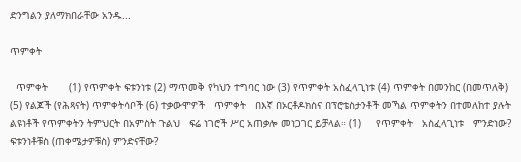ድንግልን ያለማክበራቸው አንዱ...

ጥምቀት

  ጥምቀት       (1) የጥምቀት ፍቱንነቱ (2) ማጥመቅ የካህን ተግባር ነው (3) የጥምቀት አስፈላጊነቱ (4) ጥምቀት በመንከር (በመጥለቅ) (5) የልጆች (የሕጻናት) ጥምቀትሳቦች (6) ተቃውሞዎች   ጥምቀት   በእኛ በኦርቶዶክስና በፕሮቴስታንቶች መኻል ጥምቀትን በተመለከተ ያሉት ልዩነቶች የጥምቀትን ትምህርት በአምስት ጉልህ   ፍሬ ነገሮች ሥር አጠቃሎ መነጋገር ይቻላል። (1)     የጥምቀት   አስፈላጊነቱ   ምንድነው? ፍቱንነቶቹስ (ጠቀሜታዎቹስ) ምንድናቸው?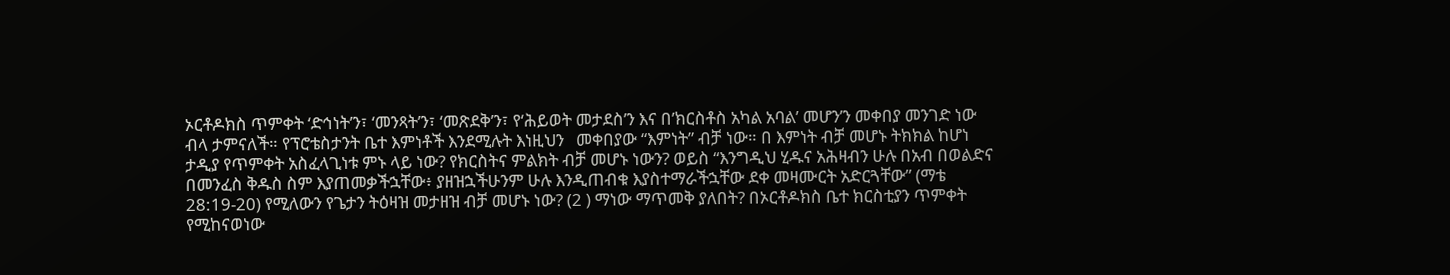ኦርቶዶክስ ጥምቀት ‘ድኅነት’ን፣ ‘መንጻት’ን፣ ‘መጽደቅ’ን፣ የ‘ሕይወት መታደስ’ን እና በ’ክርስቶስ አካል አባል’ መሆን’ን መቀበያ መንገድ ነው ብላ ታምናለች። የፕሮቴስታንት ቤተ እምነቶች እንደሚሉት እነዚህን   መቀበያው “እምነት” ብቻ ነው። በ እምነት ብቻ መሆኑ ትክክል ከሆነ ታዲያ የጥምቀት አስፈላጊነቱ ምኑ ላይ ነው? የክርስትና ምልክት ብቻ መሆኑ ነውን? ወይስ “እንግዲህ ሂዱና አሕዛብን ሁሉ በአብ በወልድና በመንፈስ ቅዱስ ስም እያጠመቃችኋቸው፥ ያዘዝኋችሁንም ሁሉ እንዲጠብቁ እያስተማራችኋቸው ደቀ መዛሙርት አድርጓቸው” (ማቴ 28:19-20) የሚለውን የጌታን ትዕዛዝ መታዘዝ ብቻ መሆኑ ነው? (2 ) ማነው ማጥመቅ ያለበት? በኦርቶዶክስ ቤተ ክርስቲያን ጥምቀት የሚከናወነው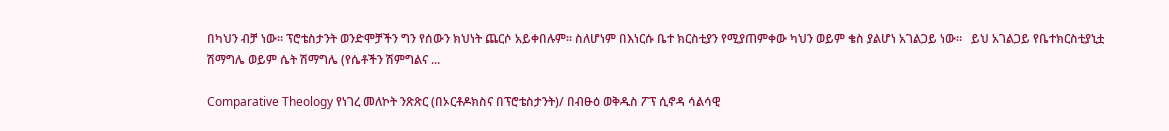በካህን ብቻ ነው። ፕሮቴስታንት ወንድሞቻችን ግን የሰውን ክህነት ጨርሶ አይቀበሉም። ስለሆነም በእነርሱ ቤተ ክርስቲያን የሚያጠምቀው ካህን ወይም ቄስ ያልሆነ አገልጋይ ነው።   ይህ አገልጋይ የቤተክርስቲያኒቷ ሽማግሌ ወይም ሴት ሽማግሌ (የሴቶችን ሽምግልና ...

Comparative Theology የነገረ መለኮት ንጽጽር (በኦርቶዶክስና በፕሮቴስታንት)/ በብፁዕ ወቅዱስ ፖፕ ሲኖዳ ሳልሳዊ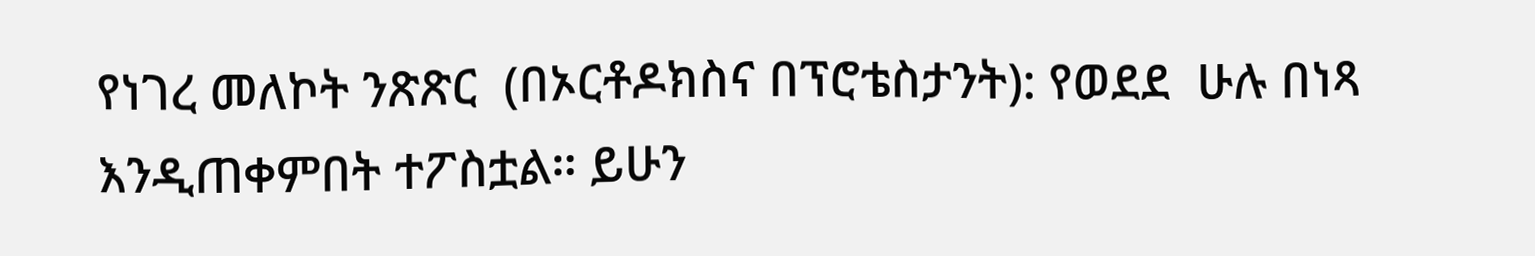የነገረ መለኮት ንጽጽር  (በኦርቶዶክስና በፕሮቴስታንት): የወደደ  ሁሉ በነጻ እንዲጠቀምበት ተፖስቷል። ይሁን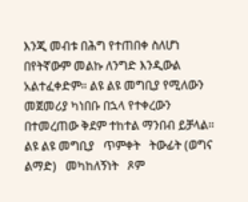እንጂ መብቱ በሕግ የተጠበቀ ስለሆነ በየትኛውም መልኩ ለንግድ እንዲውል አልተፈቀድም። ልዩ ልዩ መግቢያ የሚለውን መጀመሪያ ካነበቡ በኋላ የተቀረውን በተመረጠው ቅደም ተከተል ማንበብ ይቻላል። ልዩ ልዩ መግቢያ   ጥምቀት   ትውፊት (ወግና ልማድ)   መካከለኝነት   ጾም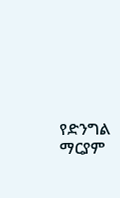የድንግል ማርያም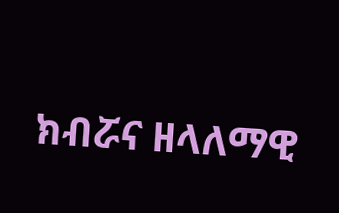ክብሯና ዘላለማዊ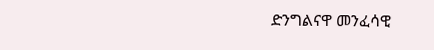ድንግልናዋ መንፈሳዊ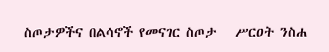ስጦታዎችና በልሳኖች የመናገር ስጦታ   ሥርዐት ንስሐ